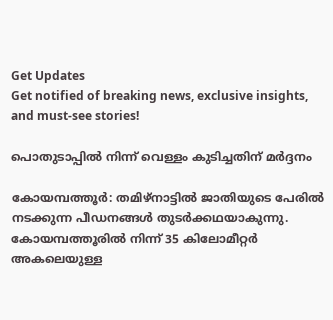Get Updates
Get notified of breaking news, exclusive insights, and must-see stories!

പൊതുടാപ്പില്‍ നിന്ന് വെള്ളം കുടിച്ചതിന് മര്‍ദ്ദനം

കോയമ്പത്തൂര്‍: തമിഴ്‌നാട്ടില്‍ ജാതിയുടെ പേരില്‍ നടക്കുന്ന പീഡനങ്ങള്‍ തുടര്‍ക്കഥയാകുന്നു. കോയമ്പത്തൂരില്‍ നിന്ന് 35 കിലോമീറ്റര്‍ അകലെയുള്ള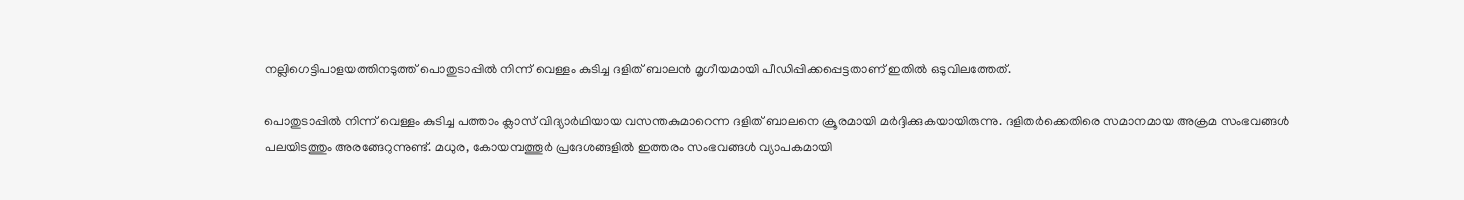നല്ലിഗെട്ടിപാളയത്തിനടുത്ത് പൊതുടാപ്പില്‍ നിന്ന് വെള്ളം കുടിച്ച ദളിത് ബാലന്‍ മൃഗീയമായി പീഡിപ്പിക്കപ്പെട്ടതാണ് ഇതില്‍ ഒടുവിലത്തേത്.

പൊതുടാപ്പില്‍ നിന്ന് വെള്ളം കുടിച്ച പത്താം ക്ലാസ് വിദ്യാര്‍ഥിയായ വസന്തകുമാറെന്ന ദളിത് ബാലനെ ക്രൂരമായി മര്‍ദ്ദിക്കുകയായിരുന്നു. ദളിതര്‍ക്കെതിരെ സമാനമായ അക്രമ സംഭവങ്ങള്‍ പലയിടത്തും അരങ്ങേറുന്നുണ്ട്. മധുര, കോയമ്പത്തൂര്‍ പ്രദേശങ്ങളില്‍ ഇത്തരം സംഭവങ്ങള്‍ വ്യാപകമായി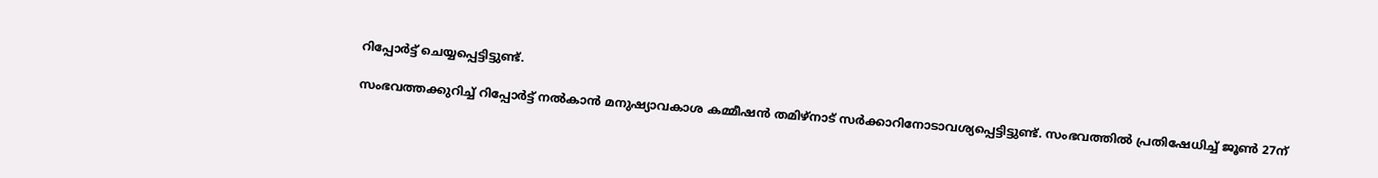റിപ്പോര്‍ട്ട് ചെയ്യപ്പെട്ടിട്ടുണ്ട്.

സംഭവത്തക്കുറിച്ച് റിപ്പോര്‍ട്ട് നല്‍കാന്‍ മനുഷ്യാവകാശ കമ്മീഷന്‍ തമിഴ്‌നാട് സര്‍ക്കാറിനോടാവശ്യപ്പെട്ടിട്ടുണ്ട്. സംഭവത്തില്‍ പ്രതിഷേധിച്ച് ജൂണ്‍ 27ന്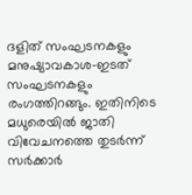ദളിത് സംഘടനകളും മനുഷ്യാവകാശ-ഇടത് സംഘടനകളും രംഗത്തിറങ്ങും. ഇതിനിടെ മധുരെയില്‍ ജാതി വിവേചനത്തെ തുടര്‍ന്ന് സര്‍ക്കാര്‍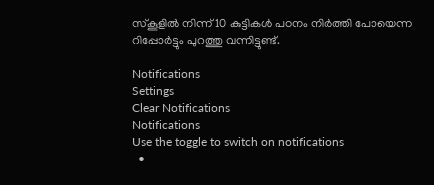സ്‌കൂളില്‍ നിന്ന് 10 കുട്ടികള്‍ പഠനം നിര്‍ത്തി പോയെന്ന റിപ്പോര്‍ട്ടും പുറത്തു വന്നിട്ടുണ്ട്.

Notifications
Settings
Clear Notifications
Notifications
Use the toggle to switch on notifications
  •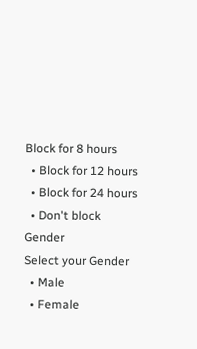Block for 8 hours
  • Block for 12 hours
  • Block for 24 hours
  • Don't block
Gender
Select your Gender
  • Male
  • Female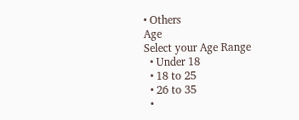• Others
Age
Select your Age Range
  • Under 18
  • 18 to 25
  • 26 to 35
  •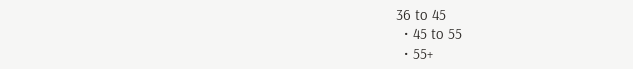36 to 45
  • 45 to 55
  • 55+